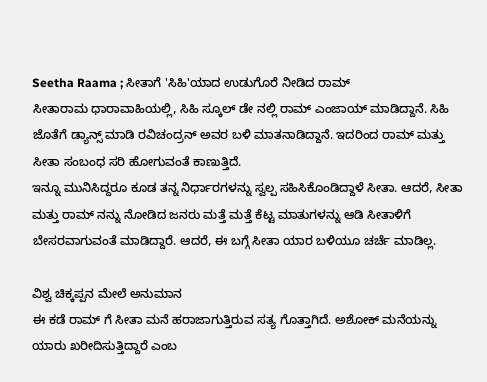Seetha Raama ; ಸೀತಾಗೆ 'ಸಿಹಿ'ಯಾದ ಉಡುಗೊರೆ ನೀಡಿದ ರಾಮ್
ಸೀತಾರಾಮ ಧಾರಾವಾಹಿಯಲ್ಲಿ, ಸಿಹಿ ಸ್ಕೂಲ್ ಡೇ ನಲ್ಲಿ ರಾಮ್ ಎಂಜಾಯ್ ಮಾಡಿದ್ದಾನೆ. ಸಿಹಿ ಜೊತೆಗೆ ಡ್ಯಾನ್ಸ್ ಮಾಡಿ ರವಿಚಂದ್ರನ್ ಅವರ ಬಳಿ ಮಾತನಾಡಿದ್ದಾನೆ. ಇದರಿಂದ ರಾಮ್ ಮತ್ತು ಸೀತಾ ಸಂಬಂಧ ಸರಿ ಹೋಗುವಂತೆ ಕಾಣುತ್ತಿದೆ.
ಇನ್ನೂ ಮುನಿಸಿದ್ದರೂ ಕೂಡ ತನ್ನ ನಿರ್ಧಾರಗಳನ್ನು ಸ್ವಲ್ಪ ಸಹಿಸಿಕೊಂಡಿದ್ದಾಳೆ ಸೀತಾ. ಆದರೆ, ಸೀತಾ ಮತ್ತು ರಾಮ್ ನನ್ನು ನೋಡಿದ ಜನರು ಮತ್ತೆ ಮತ್ತೆ ಕೆಟ್ಟ ಮಾತುಗಳನ್ನು ಆಡಿ ಸೀತಾಳಿಗೆ ಬೇಸರವಾಗುವಂತೆ ಮಾಡಿದ್ದಾರೆ. ಆದರೆ, ಈ ಬಗ್ಗೆ ಸೀತಾ ಯಾರ ಬಳಿಯೂ ಚರ್ಚೆ ಮಾಡಿಲ್ಲ.

ವಿಶ್ವ ಚಿಕ್ಕಪ್ಪನ ಮೇಲೆ ಅನುಮಾನ
ಈ ಕಡೆ ರಾಮ್ ಗೆ ಸೀತಾ ಮನೆ ಹರಾಜಾಗುತ್ತಿರುವ ಸತ್ಯ ಗೊತ್ತಾಗಿದೆ. ಅಶೋಕ್ ಮನೆಯನ್ನು ಯಾರು ಖರೀದಿಸುತ್ತಿದ್ದಾರೆ ಎಂಬ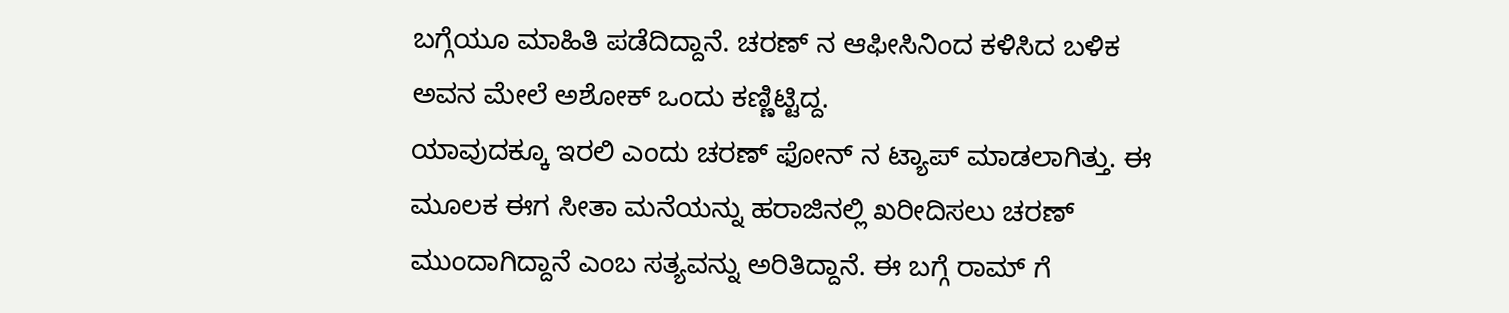ಬಗ್ಗೆಯೂ ಮಾಹಿತಿ ಪಡೆದಿದ್ದಾನೆ. ಚರಣ್ ನ ಆಫೀಸಿನಿಂದ ಕಳಿಸಿದ ಬಳಿಕ ಅವನ ಮೇಲೆ ಅಶೋಕ್ ಒಂದು ಕಣ್ಣಿಟ್ಟಿದ್ದ.
ಯಾವುದಕ್ಕೂ ಇರಲಿ ಎಂದು ಚರಣ್ ಫೋನ್ ನ ಟ್ಯಾಪ್ ಮಾಡಲಾಗಿತ್ತು. ಈ ಮೂಲಕ ಈಗ ಸೀತಾ ಮನೆಯನ್ನು ಹರಾಜಿನಲ್ಲಿ ಖರೀದಿಸಲು ಚರಣ್ ಮುಂದಾಗಿದ್ದಾನೆ ಎಂಬ ಸತ್ಯವನ್ನು ಅರಿತಿದ್ದಾನೆ. ಈ ಬಗ್ಗೆ ರಾಮ್ ಗೆ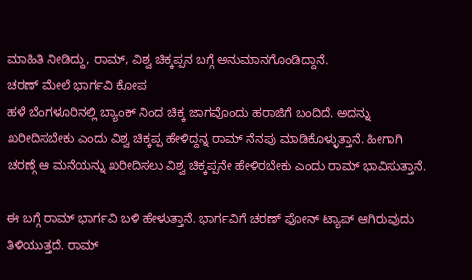ಮಾಹಿತಿ ನೀಡಿದ್ದು, ರಾಮ್, ವಿಶ್ವ ಚಿಕ್ಕಪ್ಪನ ಬಗ್ಗೆ ಅನುಮಾನಗೊಂಡಿದ್ದಾನೆ.
ಚರಣ್ ಮೇಲೆ ಭಾರ್ಗವಿ ಕೋಪ
ಹಳೆ ಬೆಂಗಳೂರಿನಲ್ಲಿ ಬ್ಯಾಂಕ್ ನಿಂದ ಚಿಕ್ಕ ಜಾಗವೊಂದು ಹರಾಜಿಗೆ ಬಂದಿದೆ. ಅದನ್ನು ಖರೀದಿಸಬೇಕು ಎಂದು ವಿಶ್ವ ಚಿಕ್ಕಪ್ಪ ಹೇಳಿದ್ದನ್ನ ರಾಮ್ ನೆನಪು ಮಾಡಿಕೊಳ್ಳುತ್ತಾನೆ. ಹೀಗಾಗಿ ಚರಣ್ಗೆ ಆ ಮನೆಯನ್ನು ಖರೀದಿಸಲು ವಿಶ್ವ ಚಿಕ್ಕಪ್ಪನೇ ಹೇಳಿರಬೇಕು ಎಂದು ರಾಮ್ ಭಾವಿಸುತ್ತಾನೆ.

ಈ ಬಗ್ಗೆ ರಾಮ್ ಭಾರ್ಗವಿ ಬಳಿ ಹೇಳುತ್ತಾನೆ. ಭಾರ್ಗವಿಗೆ ಚರಣ್ ಫೋನ್ ಟ್ಯಾಪ್ ಆಗಿರುವುದು ತಿಳಿಯುತ್ತದೆ. ರಾಮ್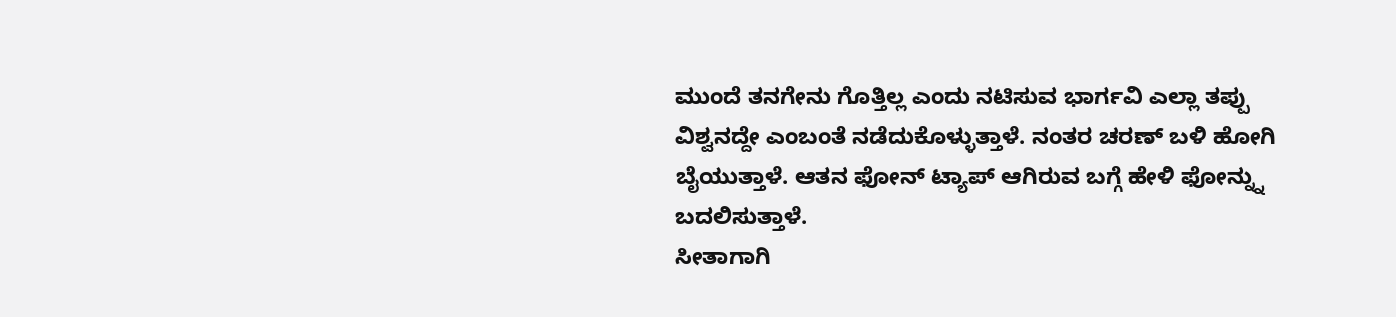ಮುಂದೆ ತನಗೇನು ಗೊತ್ತಿಲ್ಲ ಎಂದು ನಟಿಸುವ ಭಾರ್ಗವಿ ಎಲ್ಲಾ ತಪ್ಪು ವಿಶ್ವನದ್ದೇ ಎಂಬಂತೆ ನಡೆದುಕೊಳ್ಳುತ್ತಾಳೆ. ನಂತರ ಚರಣ್ ಬಳಿ ಹೋಗಿ ಬೈಯುತ್ತಾಳೆ. ಆತನ ಫೋನ್ ಟ್ಯಾಪ್ ಆಗಿರುವ ಬಗ್ಗೆ ಹೇಳಿ ಫೋನ್ನ್ನು ಬದಲಿಸುತ್ತಾಳೆ.
ಸೀತಾಗಾಗಿ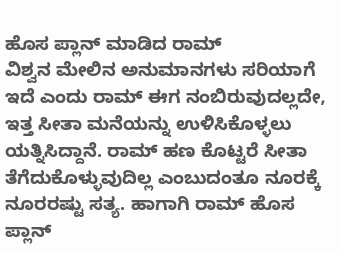ಹೊಸ ಪ್ಲಾನ್ ಮಾಡಿದ ರಾಮ್
ವಿಶ್ವನ ಮೇಲಿನ ಅನುಮಾನಗಳು ಸರಿಯಾಗೆ ಇದೆ ಎಂದು ರಾಮ್ ಈಗ ನಂಬಿರುವುದಲ್ಲದೇ, ಇತ್ತ ಸೀತಾ ಮನೆಯನ್ನು ಉಳಿಸಿಕೊಳ್ಳಲು ಯತ್ನಿಸಿದ್ದಾನೆ. ರಾಮ್ ಹಣ ಕೊಟ್ಟರೆ ಸೀತಾ ತೆಗೆದುಕೊಳ್ಳುವುದಿಲ್ಲ ಎಂಬುದಂತೂ ನೂರಕ್ಕೆ ನೂರರಷ್ಟು ಸತ್ಯ. ಹಾಗಾಗಿ ರಾಮ್ ಹೊಸ ಪ್ಲಾನ್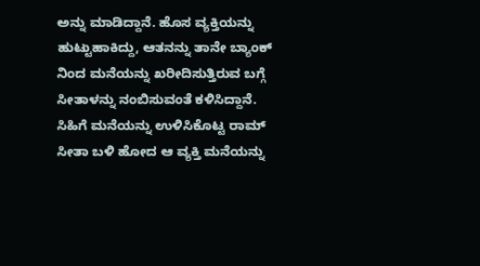ಅನ್ನು ಮಾಡಿದ್ದಾನೆ. ಹೊಸ ವ್ಯಕ್ತಿಯನ್ನು ಹುಟ್ಟುಹಾಕಿದ್ದು, ಆತನನ್ನು ತಾನೇ ಬ್ಯಾಂಕ್ ನಿಂದ ಮನೆಯನ್ನು ಖರೀದಿಸುತ್ತಿರುವ ಬಗ್ಗೆ ಸೀತಾಳನ್ನು ನಂಬಿಸುವಂತೆ ಕಳಿಸಿದ್ದಾನೆ.
ಸಿಹಿಗೆ ಮನೆಯನ್ನು ಉಳಿಸಿಕೊಟ್ಟ ರಾಮ್
ಸೀತಾ ಬಳಿ ಹೋದ ಆ ವ್ಯಕ್ತಿ ಮನೆಯನ್ನು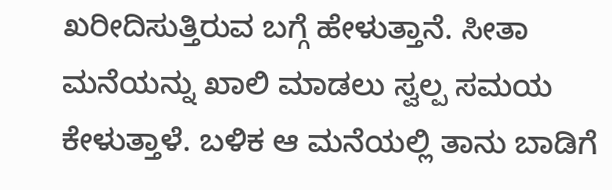ಖರೀದಿಸುತ್ತಿರುವ ಬಗ್ಗೆ ಹೇಳುತ್ತಾನೆ. ಸೀತಾ ಮನೆಯನ್ನು ಖಾಲಿ ಮಾಡಲು ಸ್ವಲ್ಪ ಸಮಯ ಕೇಳುತ್ತಾಳೆ. ಬಳಿಕ ಆ ಮನೆಯಲ್ಲಿ ತಾನು ಬಾಡಿಗೆ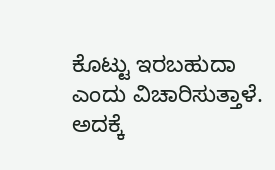ಕೊಟ್ಟು ಇರಬಹುದಾ ಎಂದು ವಿಚಾರಿಸುತ್ತಾಳೆ. ಅದಕ್ಕೆ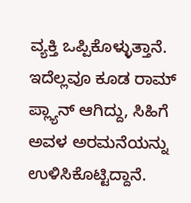ವ್ಯಕ್ತಿ ಒಪ್ಪಿಕೊಳ್ಳುತ್ತಾನೆ. ಇದೆಲ್ಲವೂ ಕೂಡ ರಾಮ್ ಪ್ಲ್ಯಾನ್ ಆಗಿದ್ದು, ಸಿಹಿಗೆ ಅವಳ ಅರಮನೆಯನ್ನು ಉಳಿಸಿಕೊಟ್ಟಿದ್ದಾನೆ.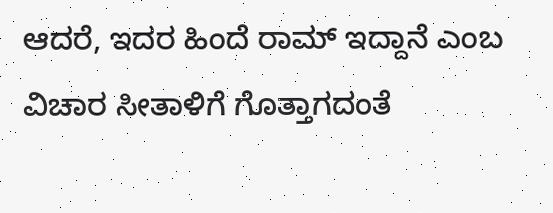ಆದರೆ, ಇದರ ಹಿಂದೆ ರಾಮ್ ಇದ್ದಾನೆ ಎಂಬ ವಿಚಾರ ಸೀತಾಳಿಗೆ ಗೊತ್ತಾಗದಂತೆ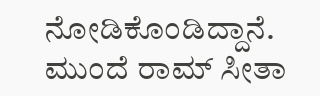ನೋಡಿಕೊಂಡಿದ್ದಾನೆ. ಮುಂದೆ ರಾಮ್ ಸೀತಾ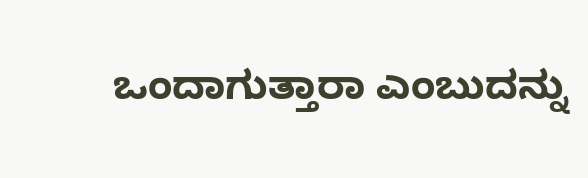ಒಂದಾಗುತ್ತಾರಾ ಎಂಬುದನ್ನು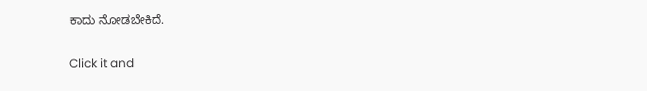ಕಾದು ನೋಡಬೇಕಿದೆ.


Click it and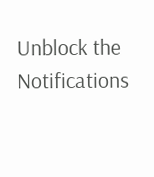Unblock the Notifications